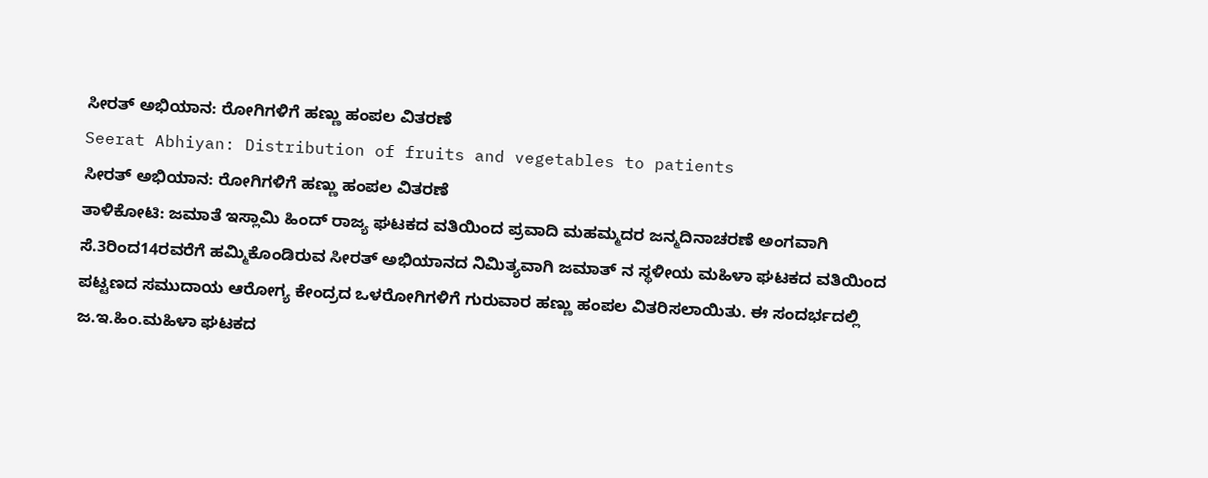ಸೀರತ್ ಅಭಿಯಾನ: ರೋಗಿಗಳಿಗೆ ಹಣ್ಣು ಹಂಪಲ ವಿತರಣೆ
Seerat Abhiyan: Distribution of fruits and vegetables to patients
ಸೀರತ್ ಅಭಿಯಾನ: ರೋಗಿಗಳಿಗೆ ಹಣ್ಣು ಹಂಪಲ ವಿತರಣೆ
ತಾಳಿಕೋಟಿ: ಜಮಾತೆ ಇಸ್ಲಾಮಿ ಹಿಂದ್ ರಾಜ್ಯ ಘಟಕದ ವತಿಯಿಂದ ಪ್ರವಾದಿ ಮಹಮ್ಮದರ ಜನ್ಮದಿನಾಚರಣೆ ಅಂಗವಾಗಿ ಸೆ.3ರಿಂದ14ರವರೆಗೆ ಹಮ್ಮಿಕೊಂಡಿರುವ ಸೀರತ್ ಅಭಿಯಾನದ ನಿಮಿತ್ಯವಾಗಿ ಜಮಾತ್ ನ ಸ್ಥಳೀಯ ಮಹಿಳಾ ಘಟಕದ ವತಿಯಿಂದ ಪಟ್ಟಣದ ಸಮುದಾಯ ಆರೋಗ್ಯ ಕೇಂದ್ರದ ಒಳರೋಗಿಗಳಿಗೆ ಗುರುವಾರ ಹಣ್ಣು ಹಂಪಲ ವಿತರಿಸಲಾಯಿತು. ಈ ಸಂದರ್ಭದಲ್ಲಿ ಜ.ಇ.ಹಿಂ.ಮಹಿಳಾ ಘಟಕದ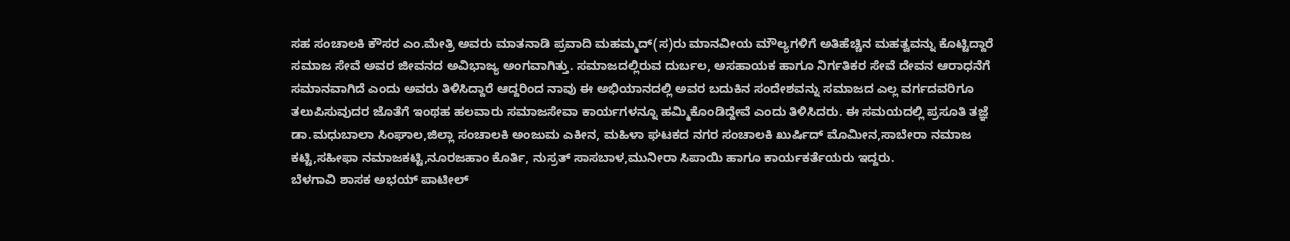ಸಹ ಸಂಚಾಲಕಿ ಕೌಸರ ಎಂ.ಮೇತ್ರಿ ಅವರು ಮಾತನಾಡಿ ಪ್ರವಾದಿ ಮಹಮ್ಮದ್(ಸ)ರು ಮಾನವೀಯ ಮೌಲ್ಯಗಳಿಗೆ ಅತಿಹೆಚ್ಚಿನ ಮಹತ್ವವನ್ನು ಕೊಟ್ಟಿದ್ದಾರೆ ಸಮಾಜ ಸೇವೆ ಅವರ ಜೀವನದ ಅವಿಭಾಜ್ಯ ಅಂಗವಾಗಿತ್ತು. ಸಮಾಜದಲ್ಲಿರುವ ದುರ್ಬಲ, ಅಸಹಾಯಕ ಹಾಗೂ ನಿರ್ಗತಿಕರ ಸೇವೆ ದೇವನ ಆರಾಧನೆಗೆ ಸಮಾನವಾಗಿದೆ ಎಂದು ಅವರು ತಿಳಿಸಿದ್ದಾರೆ ಆದ್ದರಿಂದ ನಾವು ಈ ಅಭಿಯಾನದಲ್ಲಿ ಅವರ ಬದುಕಿನ ಸಂದೇಶವನ್ನು ಸಮಾಜದ ಎಲ್ಲ ವರ್ಗದವರಿಗೂ ತಲುಪಿಸುವುದರ ಜೊತೆಗೆ ಇಂಥಹ ಹಲವಾರು ಸಮಾಜಸೇವಾ ಕಾರ್ಯಗಳನ್ನೂ ಹಮ್ಮಿಕೊಂಡಿದ್ದೇವೆ ಎಂದು ತಿಳಿಸಿದರು. ಈ ಸಮಯದಲ್ಲಿ ಪ್ರಸೂತಿ ತಜ್ಞೆ ಡಾ.ಮಧುಬಾಲಾ ಸಿಂಘಾಲ,ಜಿಲ್ಲಾ ಸಂಚಾಲಕಿ ಅಂಜುಮ ಎಕೀನ, ಮಹಿಳಾ ಘಟಕದ ನಗರ ಸಂಚಾಲಕಿ ಖುರ್ಷಿದ್ ಮೊಮೀನ,ಸಾಬೇರಾ ನಮಾಜ ಕಟ್ಟಿ,ಸಹೀಫಾ ನಮಾಜಕಟ್ಟಿ,ನೂರಜಹಾಂ ಕೊರ್ತಿ, ನುಸ್ರತ್ ಸಾಸಬಾಳ,ಮುನೀರಾ ಸಿಪಾಯಿ ಹಾಗೂ ಕಾರ್ಯಕರ್ತೆಯರು ಇದ್ದರು.
ಬೆಳಗಾವಿ ಶಾಸಕ ಅಭಯ್ ಪಾಟೀಲ್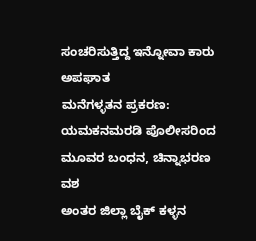ಸಂಚರಿಸುತ್ತಿದ್ದ ಇನ್ನೋವಾ ಕಾರು ಅಪಘಾತ
ಮನೆಗಳ್ಳತನ ಪ್ರಕರಣ: ಯಮಕನಮರಡಿ ಪೊಲೀಸರಿಂದ ಮೂವರ ಬಂಧನ, ಚಿನ್ನಾಭರಣ ವಶ
ಅಂತರ ಜಿಲ್ಲಾ ಬೈಕ್ ಕಳ್ಳನ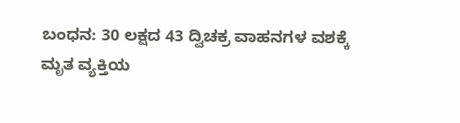ಬಂಧನ: 30 ಲಕ್ಷದ 43 ದ್ವಿಚಕ್ರ ವಾಹನಗಳ ವಶಕ್ಕೆ
ಮೃತ ವ್ಯಕ್ತಿಯ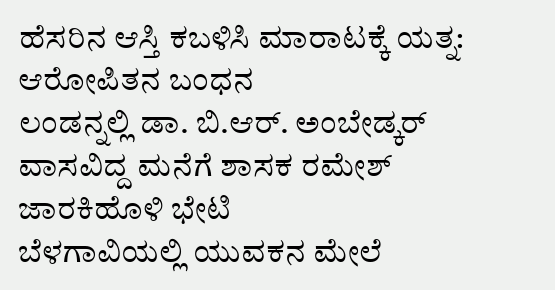ಹೆಸರಿನ ಆಸ್ತಿ ಕಬಳಿಸಿ ಮಾರಾಟಕ್ಕೆ ಯತ್ನ: ಆರೋಪಿತನ ಬಂಧನ
ಲಂಡನ್ನಲ್ಲಿ ಡಾ. ಬಿ.ಆರ್. ಅಂಬೇಡ್ಕರ್ ವಾಸವಿದ್ದ ಮನೆಗೆ ಶಾಸಕ ರಮೇಶ್ ಜಾರಕಿಹೊಳಿ ಭೇಟಿ
ಬೆಳಗಾವಿಯಲ್ಲಿ ಯುವಕನ ಮೇಲೆ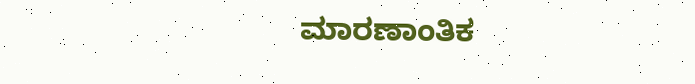ಮಾರಣಾಂತಿಕ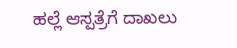ಹಲ್ಲೆ ಆಸ್ಪತ್ರೆಗೆ ದಾಖಲು